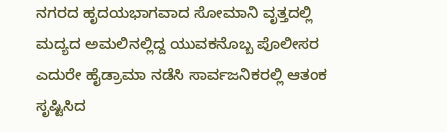ನಗರದ ಹೃದಯಭಾಗವಾದ ಸೋಮಾನಿ ವೃತ್ತದಲ್ಲಿ ಮದ್ಯದ ಅಮಲಿನಲ್ಲಿದ್ದ ಯುವಕನೊಬ್ಬ ಪೊಲೀಸರ ಎದುರೇ ಹೈಡ್ರಾಮಾ ನಡೆಸಿ ಸಾರ್ವಜನಿಕರಲ್ಲಿ ಆತಂಕ ಸೃಷ್ಟಿಸಿದ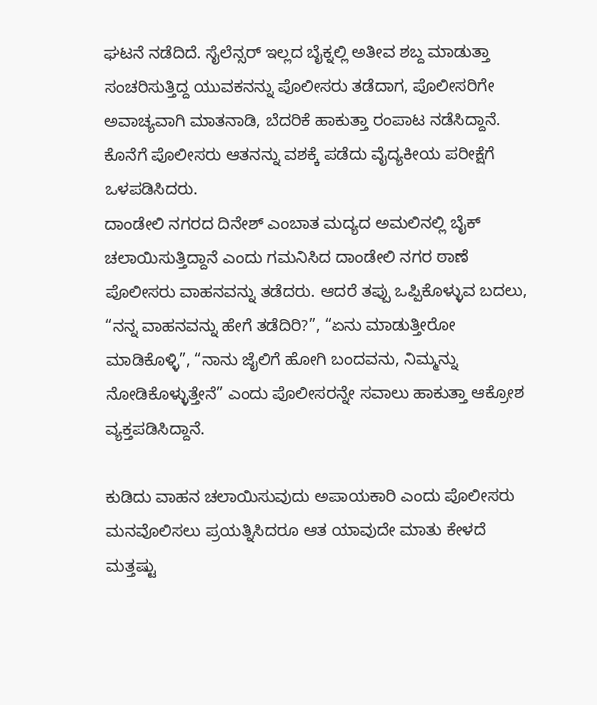ಘಟನೆ ನಡೆದಿದೆ. ಸೈಲೆನ್ಸರ್ ಇಲ್ಲದ ಬೈಕ್ನಲ್ಲಿ ಅತೀವ ಶಬ್ದ ಮಾಡುತ್ತಾ ಸಂಚರಿಸುತ್ತಿದ್ದ ಯುವಕನನ್ನು ಪೊಲೀಸರು ತಡೆದಾಗ, ಪೊಲೀಸರಿಗೇ ಅವಾಚ್ಯವಾಗಿ ಮಾತನಾಡಿ, ಬೆದರಿಕೆ ಹಾಕುತ್ತಾ ರಂಪಾಟ ನಡೆಸಿದ್ದಾನೆ. ಕೊನೆಗೆ ಪೊಲೀಸರು ಆತನನ್ನು ವಶಕ್ಕೆ ಪಡೆದು ವೈದ್ಯಕೀಯ ಪರೀಕ್ಷೆಗೆ ಒಳಪಡಿಸಿದರು.
ದಾಂಡೇಲಿ ನಗರದ ದಿನೇಶ್ ಎಂಬಾತ ಮದ್ಯದ ಅಮಲಿನಲ್ಲಿ ಬೈಕ್ ಚಲಾಯಿಸುತ್ತಿದ್ದಾನೆ ಎಂದು ಗಮನಿಸಿದ ದಾಂಡೇಲಿ ನಗರ ಠಾಣೆ ಪೊಲೀಸರು ವಾಹನವನ್ನು ತಡೆದರು. ಆದರೆ ತಪ್ಪು ಒಪ್ಪಿಕೊಳ್ಳುವ ಬದಲು, “ನನ್ನ ವಾಹನವನ್ನು ಹೇಗೆ ತಡೆದಿರಿ?”, “ಏನು ಮಾಡುತ್ತೀರೋ ಮಾಡಿಕೊಳ್ಳಿ”, “ನಾನು ಜೈಲಿಗೆ ಹೋಗಿ ಬಂದವನು, ನಿಮ್ಮನ್ನು ನೋಡಿಕೊಳ್ಳುತ್ತೇನೆ” ಎಂದು ಪೊಲೀಸರನ್ನೇ ಸವಾಲು ಹಾಕುತ್ತಾ ಆಕ್ರೋಶ ವ್ಯಕ್ತಪಡಿಸಿದ್ದಾನೆ.

ಕುಡಿದು ವಾಹನ ಚಲಾಯಿಸುವುದು ಅಪಾಯಕಾರಿ ಎಂದು ಪೊಲೀಸರು ಮನವೊಲಿಸಲು ಪ್ರಯತ್ನಿಸಿದರೂ ಆತ ಯಾವುದೇ ಮಾತು ಕೇಳದೆ ಮತ್ತಷ್ಟು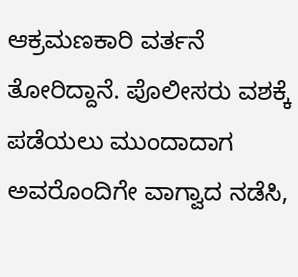ಆಕ್ರಮಣಕಾರಿ ವರ್ತನೆ ತೋರಿದ್ದಾನೆ. ಪೊಲೀಸರು ವಶಕ್ಕೆ ಪಡೆಯಲು ಮುಂದಾದಾಗ ಅವರೊಂದಿಗೇ ವಾಗ್ವಾದ ನಡೆಸಿ,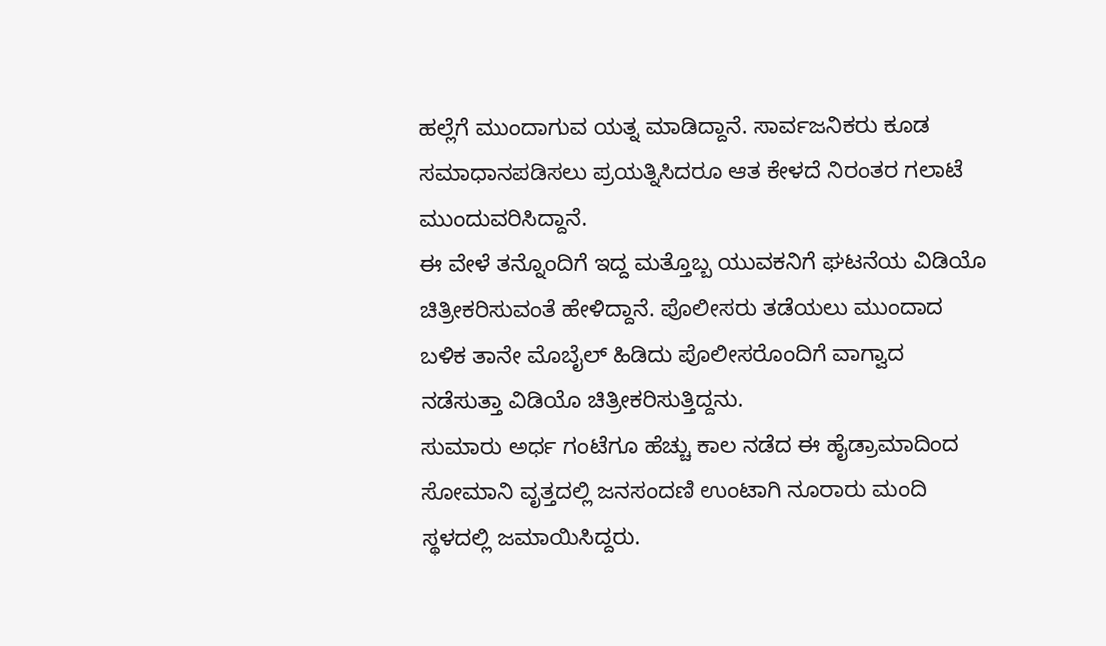ಹಲ್ಲೆಗೆ ಮುಂದಾಗುವ ಯತ್ನ ಮಾಡಿದ್ದಾನೆ. ಸಾರ್ವಜನಿಕರು ಕೂಡ ಸಮಾಧಾನಪಡಿಸಲು ಪ್ರಯತ್ನಿಸಿದರೂ ಆತ ಕೇಳದೆ ನಿರಂತರ ಗಲಾಟೆ ಮುಂದುವರಿಸಿದ್ದಾನೆ.
ಈ ವೇಳೆ ತನ್ನೊಂದಿಗೆ ಇದ್ದ ಮತ್ತೊಬ್ಬ ಯುವಕನಿಗೆ ಘಟನೆಯ ವಿಡಿಯೊ ಚಿತ್ರೀಕರಿಸುವಂತೆ ಹೇಳಿದ್ದಾನೆ. ಪೊಲೀಸರು ತಡೆಯಲು ಮುಂದಾದ ಬಳಿಕ ತಾನೇ ಮೊಬೈಲ್ ಹಿಡಿದು ಪೊಲೀಸರೊಂದಿಗೆ ವಾಗ್ವಾದ ನಡೆಸುತ್ತಾ ವಿಡಿಯೊ ಚಿತ್ರೀಕರಿಸುತ್ತಿದ್ದನು.
ಸುಮಾರು ಅರ್ಧ ಗಂಟೆಗೂ ಹೆಚ್ಚು ಕಾಲ ನಡೆದ ಈ ಹೈಡ್ರಾಮಾದಿಂದ ಸೋಮಾನಿ ವೃತ್ತದಲ್ಲಿ ಜನಸಂದಣಿ ಉಂಟಾಗಿ ನೂರಾರು ಮಂದಿ ಸ್ಥಳದಲ್ಲಿ ಜಮಾಯಿಸಿದ್ದರು.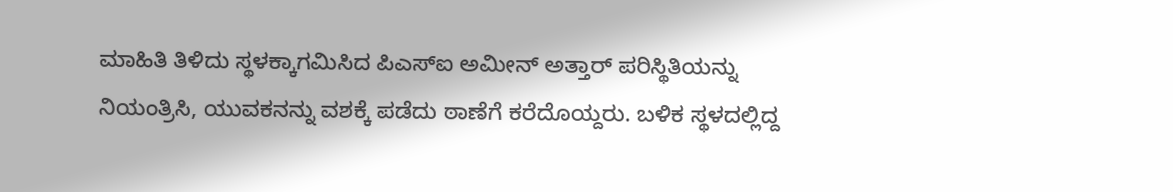ಮಾಹಿತಿ ತಿಳಿದು ಸ್ಥಳಕ್ಕಾಗಮಿಸಿದ ಪಿಎಸ್ಐ ಅಮೀನ್ ಅತ್ತಾರ್ ಪರಿಸ್ಥಿತಿಯನ್ನು ನಿಯಂತ್ರಿಸಿ, ಯುವಕನನ್ನು ವಶಕ್ಕೆ ಪಡೆದು ಠಾಣೆಗೆ ಕರೆದೊಯ್ದರು. ಬಳಿಕ ಸ್ಥಳದಲ್ಲಿದ್ದ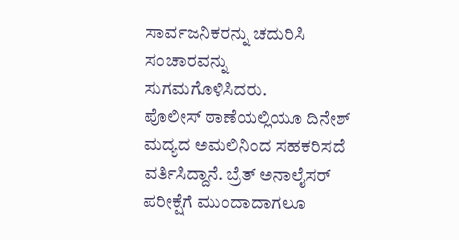ಸಾರ್ವಜನಿಕರನ್ನು ಚದುರಿಸಿ ಸಂಚಾರವನ್ನು ಸುಗಮಗೊಳಿಸಿದರು.
ಪೊಲೀಸ್ ಠಾಣೆಯಲ್ಲಿಯೂ ದಿನೇಶ್ ಮದ್ಯದ ಅಮಲಿನಿಂದ ಸಹಕರಿಸದೆ ವರ್ತಿಸಿದ್ದಾನೆ. ಬ್ರೆತ್ ಅನಾಲೈಸರ್ ಪರೀಕ್ಷೆಗೆ ಮುಂದಾದಾಗಲೂ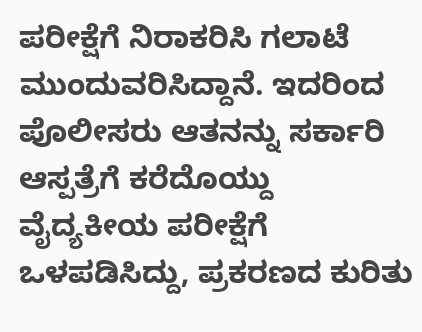ಪರೀಕ್ಷೆಗೆ ನಿರಾಕರಿಸಿ ಗಲಾಟೆ ಮುಂದುವರಿಸಿದ್ದಾನೆ. ಇದರಿಂದ ಪೊಲೀಸರು ಆತನನ್ನು ಸರ್ಕಾರಿ ಆಸ್ಪತ್ರೆಗೆ ಕರೆದೊಯ್ದು ವೈದ್ಯಕೀಯ ಪರೀಕ್ಷೆಗೆ ಒಳಪಡಿಸಿದ್ದು, ಪ್ರಕರಣದ ಕುರಿತು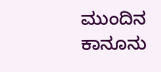ಮುಂದಿನ ಕಾನೂನು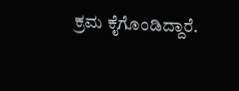ಕ್ರಮ ಕೈಗೊಂಡಿದ್ದಾರೆ.